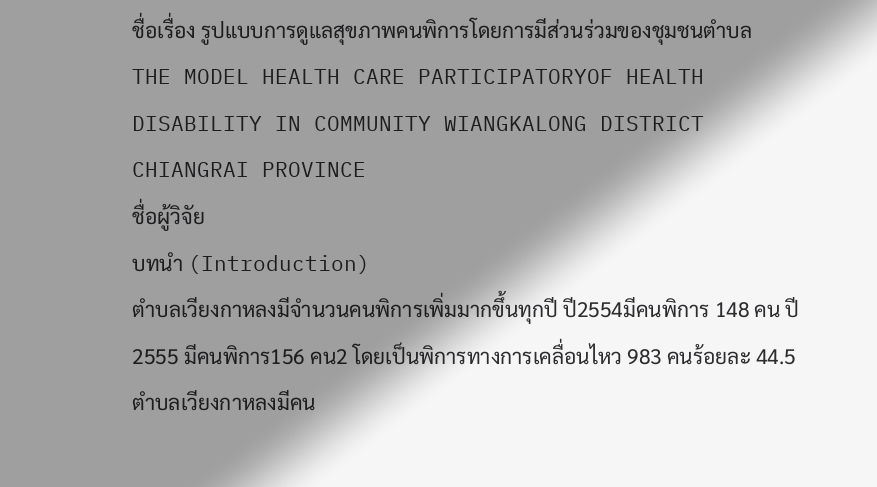ชื่อเรื่อง รูปแบบการดูแลสุขภาพคนพิการโดยการมีส่วนร่วมของชุมชนตำบล
THE MODEL HEALTH CARE PARTICIPATORYOF HEALTH DISABILITY IN COMMUNITY WIANGKALONG DISTRICT CHIANGRAI PROVINCE
ชื่อผู้วิจัย
บทนำ (Introduction)
ตำบลเวียงกาหลงมีจำนวนคนพิการเพิ่มมากขึ้นทุกปี ปี2554มีคนพิการ 148 คน ปี2555 มีคนพิการ156 คน2 โดยเป็นพิการทางการเคลื่อนไหว 983 คนร้อยละ 44.5 ตำบลเวียงกาหลงมีคน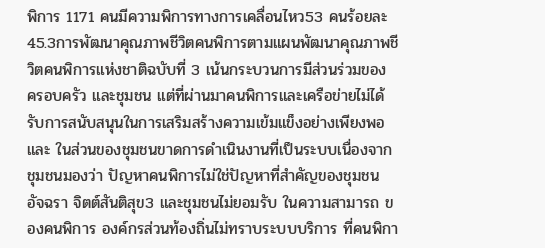พิการ 1171 คนมีความพิการทางการเคลื่อนไหว53 คนร้อยละ 45.3การพัฒนาคุณภาพชีวิตคนพิการตามแผนพัฒนาคุณภาพชีวิตคนพิการแห่งชาติฉบับที่ 3 เน้นกระบวนการมีส่วนร่วมของ ครอบครัว และชุมชน แต่ที่ผ่านมาคนพิการและเครือข่ายไม่ได้รับการสนับสนุนในการเสริมสร้างความเข้มแข็งอย่างเพียงพอ และ ในส่วนของชุมชนขาดการดำเนินงานที่เป็นระบบเนื่องจากชุมชนมองว่า ปัญหาคนพิการไม่ใช่ปัญหาที่สำคัญของชุมชน อัจฉรา จิตต์สันติสุข3 และชุมชนไม่ยอมรับ ในความสามารถ ของคนพิการ องค์กรส่วนท้องถิ่นไม่ทราบระบบบริการ ที่คนพิกา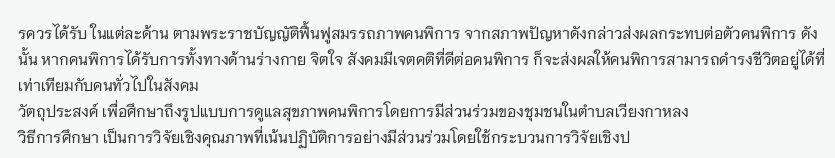รควรได้รับ ในแต่ละด้าน ตามพระราชบัญญัติฟื้นฟูสมรรถภาพคนพิการ จากสภาพปัญหาดังกล่าวส่งผลกระทบต่อตัวคนพิการ ดังนั้น หากคนพิการได้รับการทั้งทางด้านร่างกาย จิตใจ สังคมมีเจตคติที่ดีต่อคนพิการ ก็จะส่งผลให้คนพิการสามารถดำรงชีวิตอยู่ได้ที่เท่าเทียมกับคนทั่วไปในสังคม
วัตถุประสงค์ เพื่อศึกษาถึงรูปแบบการดูแลสุขภาพคนพิการโดยการมีส่วนร่วมของชุมชนในตำบลเวียงกาหลง
วิธีการศึกษา เป็นการวิจัยเชิงคุณภาพที่เน้นปฏิบัติการอย่างมีส่วนร่วมโดยใช้กระบวนการวิจัยเชิงป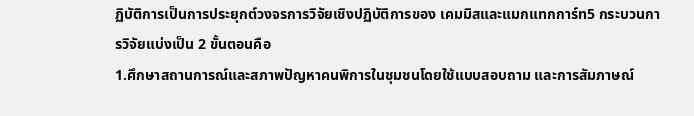ฏิบัติการเป็นการประยุกต์วงจรการวิจัยเชิงปฏิบัติการของ เคมมิสและแมกแทกการ์ท5 กระบวนการวิจัยแบ่งเป็น 2 ขั้นตอนคือ
1.ศึกษาสถานการณ์และสภาพปัญหาคนพิการในชุมชนโดยใช้แบบสอบถาม และการสัมภาษณ์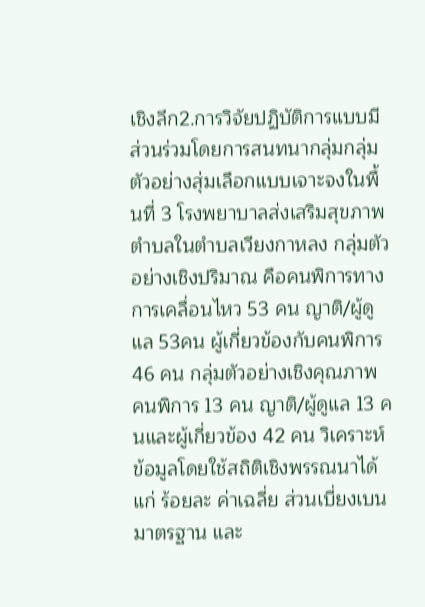เชิงลึก2.การวิจัยปฏิบัติการแบบมีส่วนร่วมโดยการสนทนากลุ่มกลุ่มตัวอย่างสุ่มเลือกแบบเจาะจงในพื้นที่ 3 โรงพยาบาลส่งเสริมสุขภาพตำบลในตำบลเวียงกาหลง กลุ่มตัวอย่างเชิงปริมาณ คือคนพิการทางการเคลื่อนไหว 53 คน ญาติ/ผู้ดูแล 53คน ผู้เกี่ยวข้องกับคนพิการ 46 คน กลุ่มตัวอย่างเชิงคุณภาพ คนพิการ 13 คน ญาติ/ผู้ดูแล 13 คนและผู้เกี่ยวข้อง 42 คน วิเคราะห์ข้อมูลโดยใช้สถิติเชิงพรรณนาได้แก่ ร้อยละ ค่าเฉลี่ย ส่วนเบี่ยงเบนมาตรฐาน และ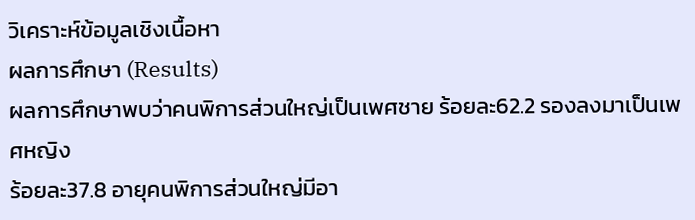วิเคราะห์ข้อมูลเชิงเนื้อหา
ผลการศึกษา (Results)
ผลการศึกษาพบว่าคนพิการส่วนใหญ่เป็นเพศชาย ร้อยละ62.2 รองลงมาเป็นเพศหญิง
ร้อยละ37.8 อายุคนพิการส่วนใหญ่มีอา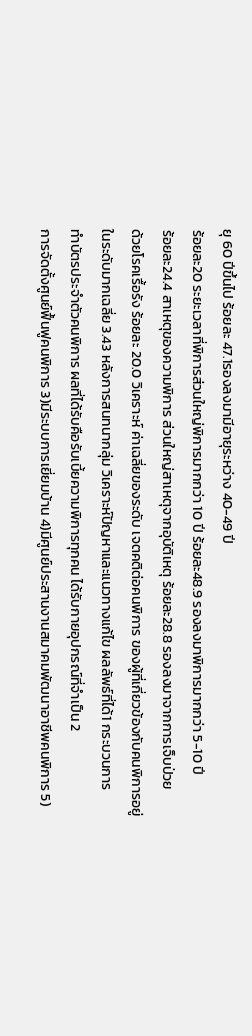ยุ 60 ปีขึ้นไป ร้อยละ 47.1รองลงมามีอายุระหว่าง 40-49 ปี
ร้อยละ20 ระยะเวลาที่พิการส่วนใหญ่พิการมากกว่า 10 ปี ร้อยละ48.9 รองลงมาพิการมากกว่า 5-10 ปี
ร้อยละ24.4 สาเหตุของความพิการ ส่วนใหญ่สาเหตุจากอุบัติเหตุ ร้อยละ28.8 รองลงมาจากการเจ็บป่วย
ด้วยโรคเรื้อรัง ร้อยละ 20.0 วิเคราะห์ ค่าเฉลี่ยของระดับ เจตคติต่อคนพิการ ของผู้ที่เกี่ยวข้องกับคนพิการอยู่
ในระดับมากเฉลี่ย 3.43 หลังการสนทนากลุ่ม วิเคราะห์ปัญหาและแนวทางแก้ไข ผลลัพธ์ที่ได้1 กระบวนการ
ทำบัตรประจำตัวคนพิการ ผลที่ได้รับคือรับเบี้ยความพิการทุกคน ได้รับกายอุปกรณ์ที่จำเป็น 2
การจัดตั้งศูนย์ฟื้นฟูคนพิการ 3)มีระบบการเยี่ยมบ้าน 4)มีศูนย์ประสานงานสมาคมพัฒนาอาชีพคนพิการ 5)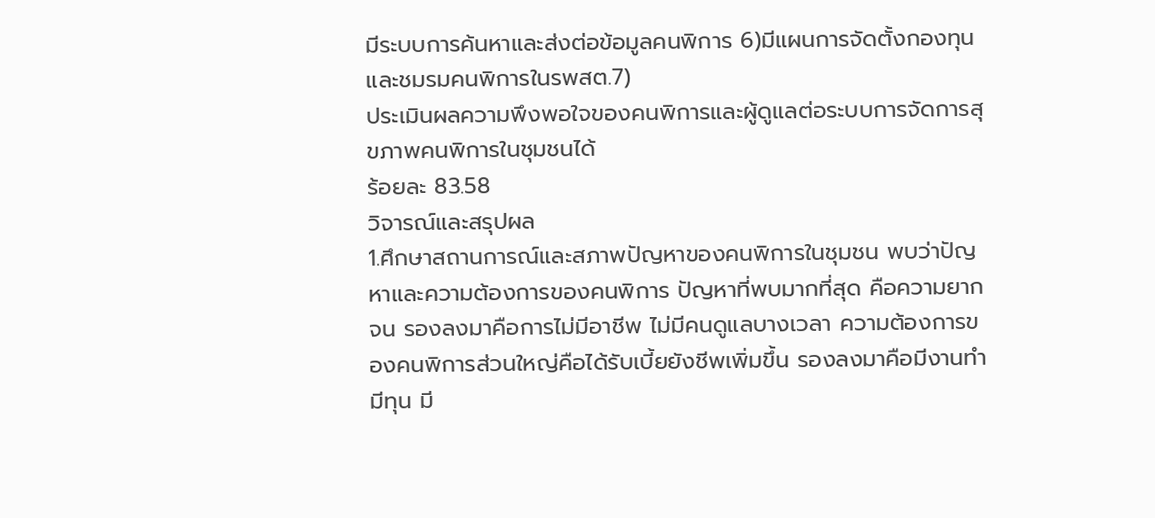มีระบบการค้นหาและส่งต่อข้อมูลคนพิการ 6)มีแผนการจัดตั้งกองทุนและชมรมคนพิการในรพสต.7)
ประเมินผลความพึงพอใจของคนพิการและผู้ดูแลต่อระบบการจัดการสุขภาพคนพิการในชุมชนได้
ร้อยละ 83.58
วิจารณ์และสรุปผล
1.ศึกษาสถานการณ์และสภาพปัญหาของคนพิการในชุมชน พบว่าปัญหาและความต้องการของคนพิการ ปัญหาที่พบมากที่สุด คือความยากจน รองลงมาคือการไม่มีอาชีพ ไม่มีคนดูแลบางเวลา ความต้องการของคนพิการส่วนใหญ่คือได้รับเบี้ยยังชีพเพิ่มขึ้น รองลงมาคือมีงานทำมีทุน มี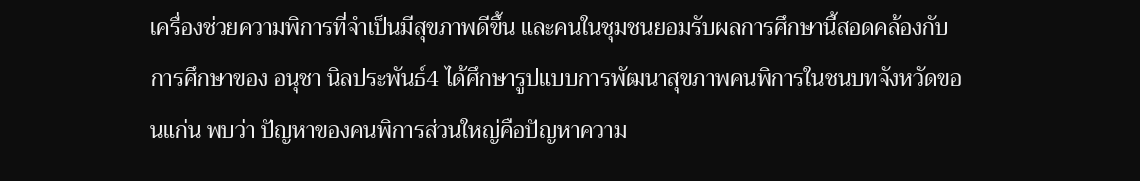เครื่องช่วยความพิการที่จำเป็นมีสุขภาพดีขึ้น และคนในชุมชนยอมรับผลการศึกษานี้สอดคล้องกับการศึกษาของ อนุชา นิลประพันธ์4 ได้ศึกษารูปแบบการพัฒนาสุขภาพคนพิการในชนบทจังหวัดขอนแก่น พบว่า ปัญหาของคนพิการส่วนใหญ่คือปัญหาความ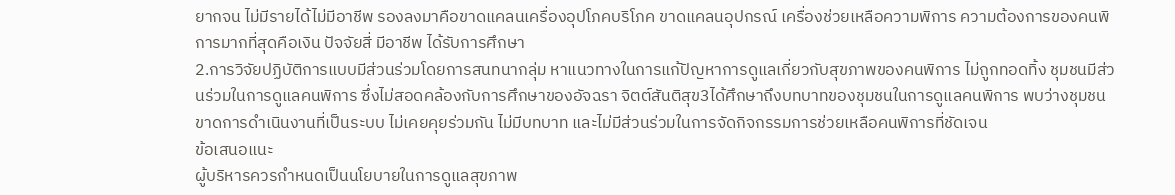ยากจน ไม่มีรายได้ไม่มีอาชีพ รองลงมาคือขาดแคลนเครื่องอุปโภคบริโภค ขาดแคลนอุปกรณ์ เครื่องช่วยเหลือความพิการ ความต้องการของคนพิการมากที่สุดคือเงิน ปัจจัยสี่ มีอาชีพ ได้รับการศึกษา
2.การวิจัยปฏิบัติการแบบมีส่วนร่วมโดยการสนทนากลุ่ม หาแนวทางในการแก้ปัญหาการดูแลเกี่ยวกับสุขภาพของคนพิการ ไม่ถูกทอดทิ้ง ชุมชนมีส่วนร่วมในการดูแลคนพิการ ซึ่งไม่สอดคล้องกับการศึกษาของอัจฉรา จิตต์สันติสุข3ได้ศึกษาถึงบทบาทของชุมชนในการดูแลคนพิการ พบว่างชุมชนขาดการดำเนินงานที่เป็นระบบ ไม่เคยคุยร่วมกัน ไม่มีบทบาท และไม่มีส่วนร่วมในการจัดกิจกรรมการช่วยเหลือคนพิการที่ชัดเจน
ข้อเสนอแนะ
ผู้บริหารควรกำหนดเป็นนโยบายในการดูแลสุขภาพ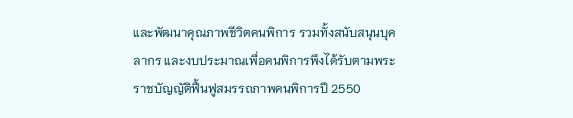และพัฒนาคุณภาพชีวิตคนพิการ รวมทั้งสนับสนุนบุคลากร และงบประมาณเพื่อคนพิการพึงได้รับตามพระราชบัญญัติฟื้นฟูสมรรถภาพคนพิการปี 2550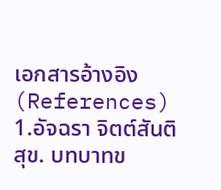เอกสารอ้างอิง (References)
1.อัจฉรา จิตต์สันติสุข. บทบาทข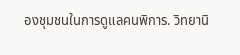องชุมชนในการดูแลคนพิการ. วิทยานิ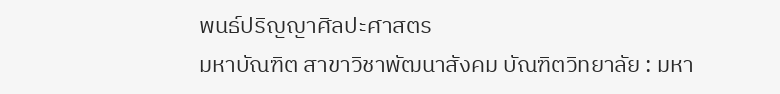พนธ์ปริญญาศิลปะศาสตร
มหาบัณฑิต สาขาวิชาพัฒนาสังคม บัณฑิตวิทยาลัย : มหา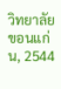วิทยาลัยขอนแก่น, 2544